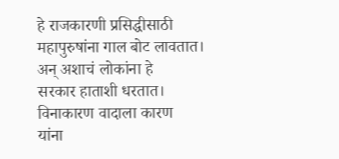हे राजकारणी प्रसिद्धीसाठी
महापुरुषांना गाल बोट लावतात।
अन् अशाचं लोकांना हे
सरकार हाताशी धरतात।
विनाकारण वादाला कारण
यांना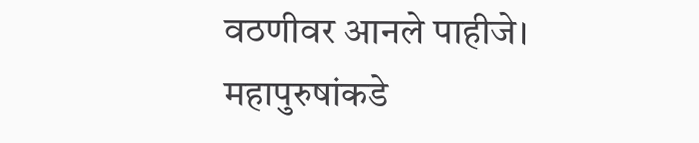वठणीवर आनले पाहीजे।
महापुरुषांकडे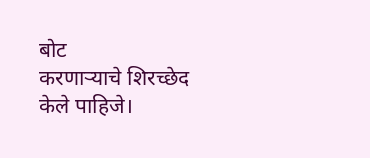बोट
करणाऱ्याचे शिरच्छेद केले पाहिजे।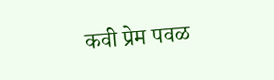कवी प्रेम पवळ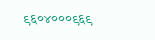९६०४०००९६९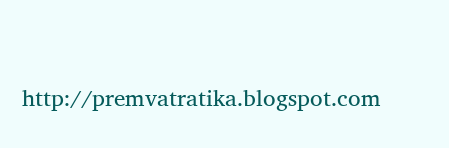http://premvatratika.blogspot.com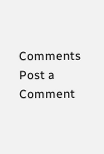Comments
Post a Comment